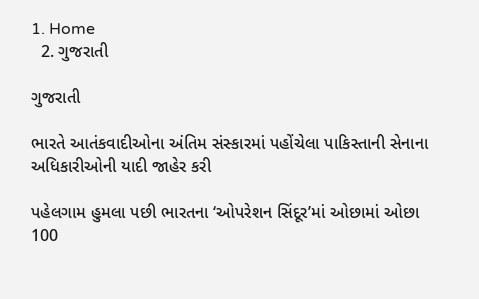1. Home
  2. ગુજરાતી

ગુજરાતી

ભારતે આતંકવાદીઓના અંતિમ સંસ્કારમાં પહોંચેલા પાકિસ્તાની સેનાના અધિકારીઓની યાદી જાહેર કરી

પહેલગામ હુમલા પછી ભારતના ‘ઓપરેશન સિંદૂર’માં ઓછામાં ઓછા 100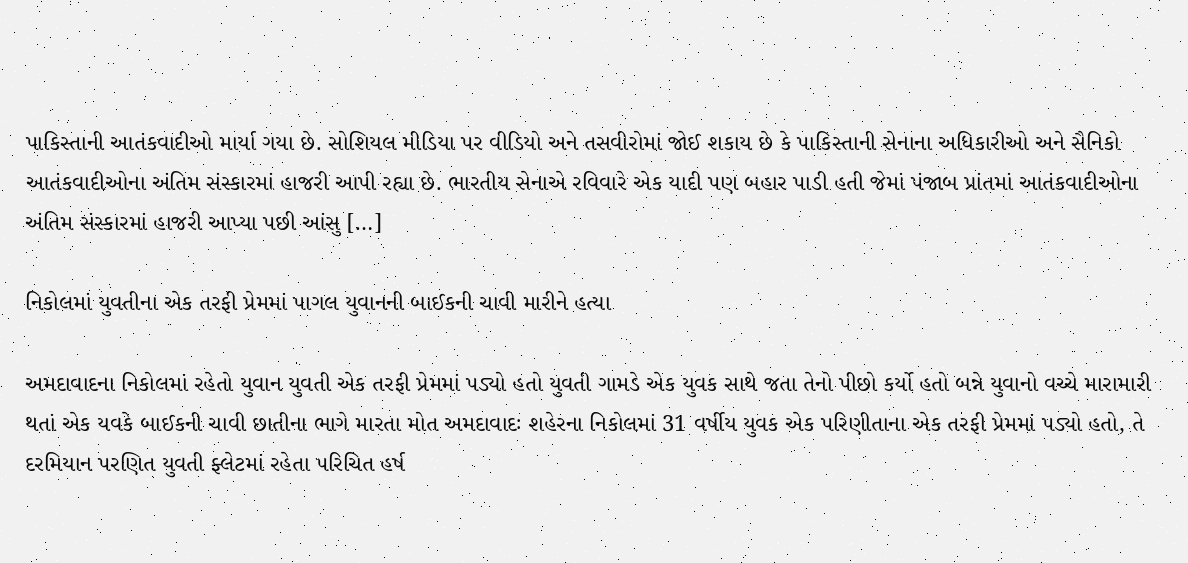પાકિસ્તાની આતંકવાદીઓ માર્યા ગયા છે. સોશિયલ મીડિયા પર વીડિયો અને તસવીરોમાં જોઈ શકાય છે કે પાકિસ્તાની સેનાના અધિકારીઓ અને સૈનિકો આતંકવાદીઓના અંતિમ સંસ્કારમાં હાજરી આપી રહ્યા છે. ભારતીય સેનાએ રવિવારે એક યાદી પણ બહાર પાડી હતી જેમાં પંજાબ પ્રાંતમાં આતંકવાદીઓના અંતિમ સંસ્કારમાં હાજરી આપ્યા પછી આંસુ […]

નિકોલમાં યુવતીના એક તરફી પ્રેમમાં પાગલ યુવાનની બાઈકની ચાવી મારીને હત્યા

અમદાવાદના નિકોલમાં રહેતો યુવાન યુવતી એક તરફી પ્રેમમાં પડ્યો હતો યુવતી ગામડે એક યુવક સાથે જતા તેનો પીછો કર્યો હતો બન્ને યુવાનો વચ્ચે મારામારી થતાં એક યવકે બાઈકની ચાવી છાતીના ભાગે મારતા મોત અમદાવાદઃ શહેરના નિકોલમાં 31 વર્ષીય યુવક એક પરિણીતાના એક તરફી પ્રેમમાં પડ્યો હતો, તે દરમિયાન પરણિત યુવતી ફ્લેટમાં રહેતા પરિચિત હર્ષ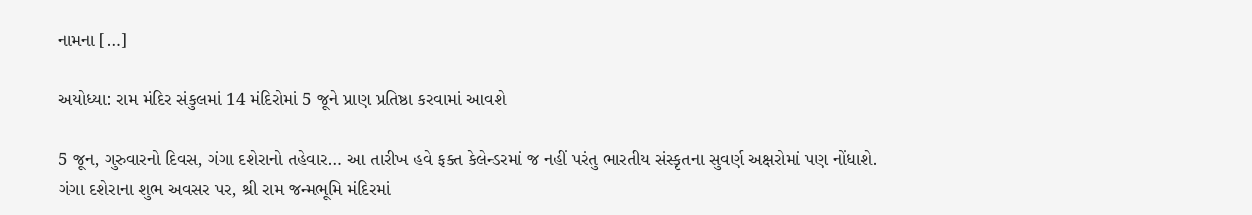નામના […]

અયોધ્યા: રામ મંદિર સંકુલમાં 14 મંદિરોમાં 5 જૂને પ્રાણ પ્રતિષ્ઠા કરવામાં આવશે

5 જૂન, ગુરુવારનો દિવસ, ગંગા દશેરાનો તહેવાર… આ તારીખ હવે ફક્ત કેલેન્ડરમાં જ નહીં પરંતુ ભારતીય સંસ્કૃતના સુવર્ણ અક્ષરોમાં પણ નોંધાશે. ગંગા દશેરાના શુભ અવસર પર, શ્રી રામ જન્મભૂમિ મંદિરમાં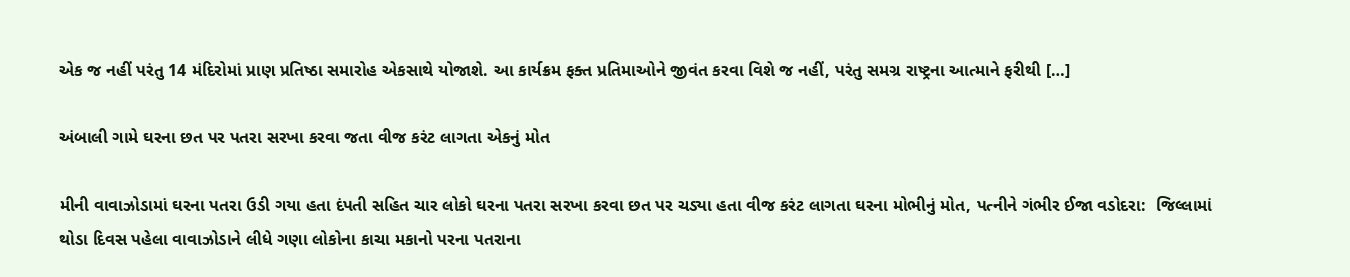એક જ નહીં પરંતુ 14 મંદિરોમાં પ્રાણ પ્રતિષ્ઠા સમારોહ એકસાથે યોજાશે. આ કાર્યક્રમ ફક્ત પ્રતિમાઓને જીવંત કરવા વિશે જ નહીં, પરંતુ સમગ્ર રાષ્ટ્રના આત્માને ફરીથી […]

અંબાલી ગામે ઘરના છત પર પતરા સરખા કરવા જતા વીજ કરંટ લાગતા એકનું મોત

મીની વાવાઝોડામાં ઘરના પતરા ઉડી ગયા હતા દંપતી સહિત ચાર લોકો ઘરના પતરા સરખા કરવા છત પર ચડ્યા હતા વીજ કરંટ લાગતા ઘરના મોભીનું મોત, પત્નીને ગંભીર ઈજા વડોદરા:  જિલ્લામાં થોડા દિવસ પહેલા વાવાઝોડાને લીધે ગણા લોકોના કાચા મકાનો પરના પતરાના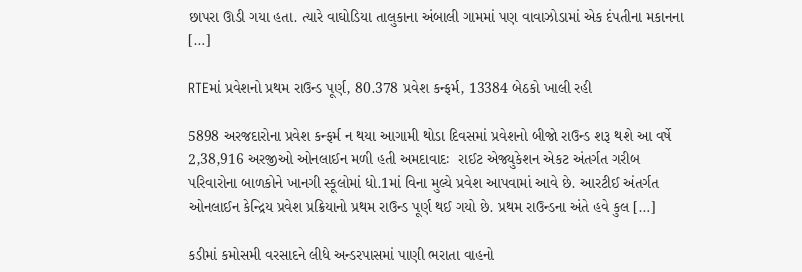છાપરા ઊડી ગયા હતા. ત્યારે વાઘોડિયા તાલુકાના અંબાલી ગામમાં પણ વાવાઝોડામાં એક દંપતીના મકાનના […]

RTEમાં પ્રવેશનો પ્રથમ રાઉન્ડ પૂર્ણ, 80.378 પ્રવેશ કન્ફર્મ, 13384 બેઠકો ખાલી રહી

5898 અરજદારોના પ્રવેશ કન્ફર્મ ન થયા આગામી થોડા દિવસમાં પ્રવેશનો બીજો રાઉન્ડ શરૂ થશે આ વર્ષે 2,38,916 અરજીઓ ઓનલાઈન મળી હતી અમદાવાદઃ  રાઈટ એજ્યુકેશન એકટ અંતર્ગત ગરીબ પરિવારોના બાળકોને ખાનગી સ્કૂલોમાં ધો.1માં વિના મુલ્યે પ્રવેશ આપવામાં આવે છે. આરટીઈ અંતર્ગત ઓનલાઈન કેન્દ્રિય પ્રવેશ પ્રક્રિયાનો પ્રથમ રાઉન્ડ પૂર્ણ થઈ ગયો છે. પ્રથમ રાઉન્ડના અંતે હવે કુલ […]

કડીમાં કમોસમી વરસાદને લીધે અન્ડરપાસમાં પાણી ભરાતા વાહનો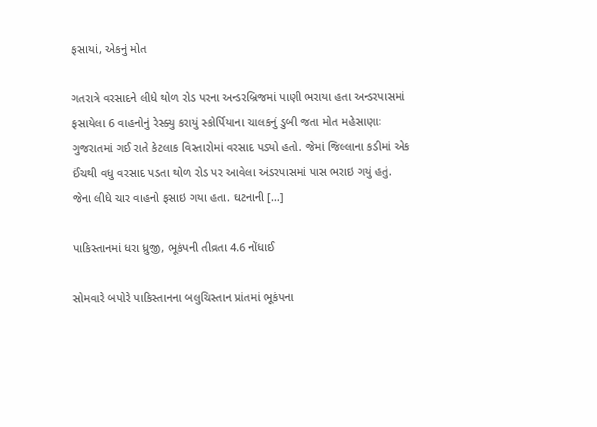ફસાયાં, એકનું મોત

ગતરાત્રે વરસાદને લીધે થોળ રોડ પરના અન્ડરબ્રિજમાં પાણી ભરાયા હતા અન્ડરપાસમાં ફસાયેલા 6 વાહનોનું રેસ્ક્યુ કરાયું સ્કોર્પિયાના ચાલકનું ડુબી જતા મોત મહેસાણાઃ ગુજરાતમાં ગઈ રાતે કેટલાક વિસ્તારોમાં વરસાદ પડ્યો હતો. જેમાં જિલ્લાના કડીમાં એક ઈંચથી વધુ વરસાદ પડતા થોળ રોડ પર આવેલા અંડરપાસમાં પાસ ભરાઇ ગયું હતું. જેના લીધે ચાર વાહનો ફસાઇ ગયા હતા. ઘટનાની […]

પાકિસ્તાનમાં ધરા ધ્રુજી, ભૂકંપની તીવ્રતા 4.6 નોંધાઈ

સોમવારે બપોરે પાકિસ્તાનના બલુચિસ્તાન પ્રાંતમાં ભૂકંપના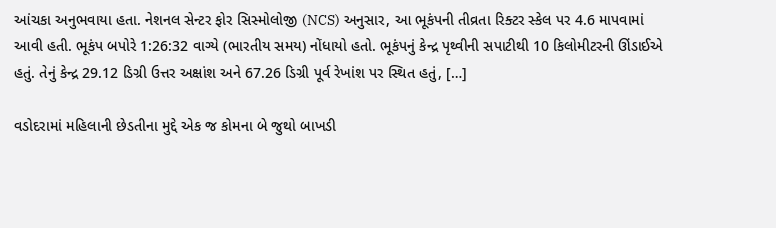આંચકા અનુભવાયા હતા. નેશનલ સેન્ટર ફોર સિસ્મોલોજી (NCS) અનુસાર, આ ભૂકંપની તીવ્રતા રિક્ટર સ્કેલ પર 4.6 માપવામાં આવી હતી. ભૂકંપ બપોરે 1:26:32 વાગ્યે (ભારતીય સમય) નોંધાયો હતો. ભૂકંપનું કેન્દ્ર પૃથ્વીની સપાટીથી 10 કિલોમીટરની ઊંડાઈએ હતું. તેનું કેન્દ્ર 29.12 ડિગ્રી ઉત્તર અક્ષાંશ અને 67.26 ડિગ્રી પૂર્વ રેખાંશ પર સ્થિત હતું, […]

વડોદરામાં મહિલાની છેડતીના મુદ્દે એક જ કોમના બે જુથો બાખડી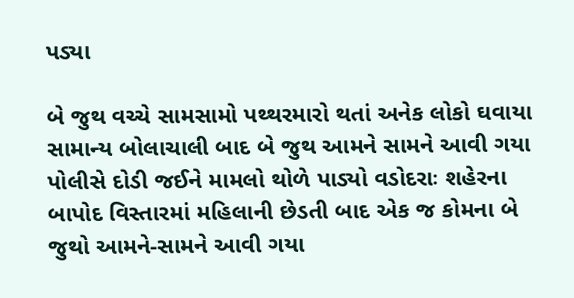પડ્યા

બે જુથ વચ્ચે સામસામો પથ્થરમારો થતાં અનેક લોકો ઘવાયા સામાન્ય બોલાચાલી બાદ બે જુથ આમને સામને આવી ગયા પોલીસે દોડી જઈને મામલો થોળે પાડ્યો વડોદરાઃ શહેરના બાપોદ વિસ્તારમાં મહિલાની છેડતી બાદ એક જ કોમના બે જુથો આમને-સામને આવી ગયા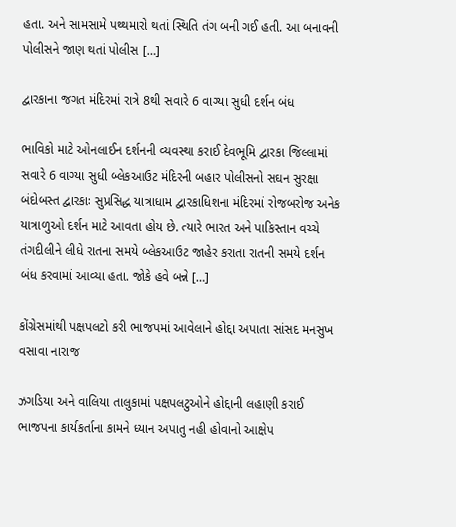હતા. અને સામસામે પથ્થમારો થતાં સ્થિતિ તંગ બની ગઈ હતી. આ બનાવની પોલીસને જાણ થતાં પોલીસ […]

દ્વારકાના જગત મંદિરમાં રાત્રે 8થી સવારે 6 વાગ્યા સુધી દર્શન બંધ

ભાવિકો માટે ઓનલાઈન દર્શનની વ્યવસ્થા કરાઈ દેવભૂમિ દ્વારકા જિલ્લામાં સવારે 6 વાગ્યા સુધી બ્લેકઆઉટ મંદિરની બહાર પોલીસનો સઘન સુરક્ષા બંદોબસ્ત દ્વારકાઃ સુપ્રસિદ્ધ યાત્રાધામ દ્વારકાધિશના મંદિરમાં રોજબરોજ અનેક યાત્રાળુઓ દર્શન માટે આવતા હોય છે. ત્યારે ભારત અને પાકિસ્તાન વચ્ચે તંગદીલીને લીધે રાતના સમયે બ્લેકઆઉટ જાહેર કરાતા રાતની સમયે દર્શન બંધ કરવામાં આવ્યા હતા. જોકે હવે બન્ને […]

કોંગ્રેસમાંથી પક્ષપલટો કરી ભાજપમાં આવેલાને હોદ્દા અપાતા સાંસદ મનસુખ વસાવા નારાજ

ઝગડિયા અને વાલિયા તાલુકામાં પક્ષપલટુઓને હોદ્દાની લહાણી કરાઈ ભાજપના કાર્યકર્તાના કામને ધ્યાન અપાતુ નહી હોવાનો આક્ષેપ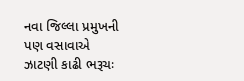નવા જિલ્લા પ્રમુખની પણ વસાવાએ ઝાટણી કાઢી ભરૂચઃ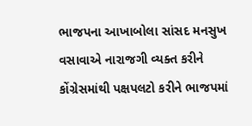ભાજપના આખાબોલા સાંસદ મનસુખ વસાવાએ નારાજગી વ્યક્ત કરીને કોંગ્રેસમાંથી પક્ષપલટો કરીને ભાજપમાં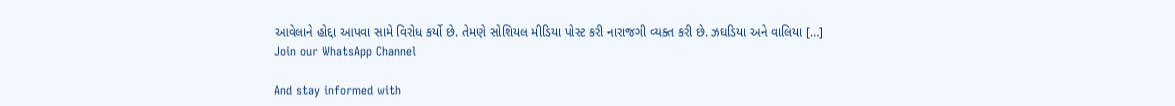આવેલાને હોદ્દા આપવા સામે વિરોધ કર્યો છે. તેમણે સોશિયલ મીડિયા પોસ્ટ કરી નારાજગી વ્યક્ત કરી છે. ઝઘડિયા અને વાલિયા […]
Join our WhatsApp Channel

And stay informed with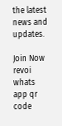the latest news and updates.

Join Now
revoi whats app qr code